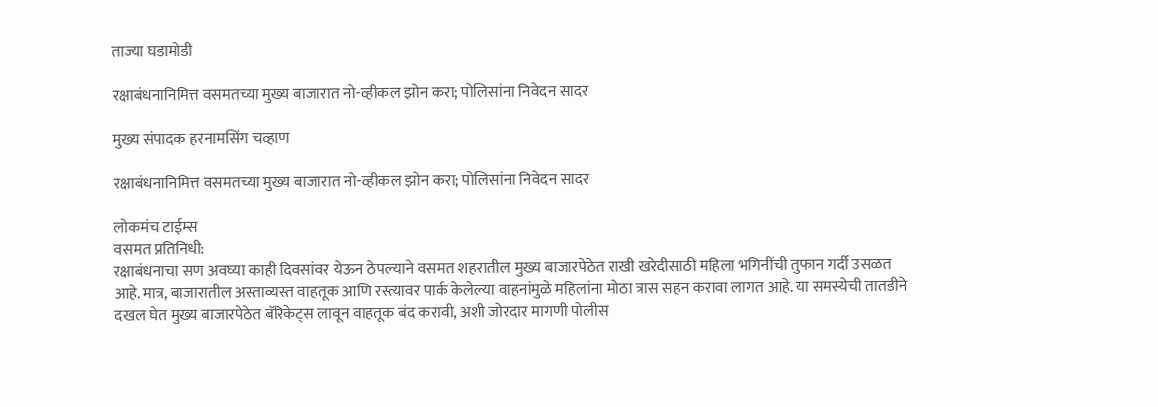ताज्या घडामोडी

रक्षाबंधनानिमित्त वसमतच्या मुख्य बाजारात नो-व्हीकल झोन करा; पोलिसांना निवेदन सादर

मुख्य संपादक हरनामसिंग चव्हाण

रक्षाबंधनानिमित्त वसमतच्या मुख्य बाजारात नो-व्हीकल झोन करा; पोलिसांना निवेदन सादर

लोकमंच टाईम्स
वसमत प्रतिनिधी:
रक्षाबंधनाचा सण अवघ्या काही दिवसांवर येऊन ठेपल्याने वसमत शहरातील मुख्य बाजारपेठेत राखी खरेदीसाठी महिला भगिनींची तुफान गर्दी उसळत आहे. मात्र, बाजारातील अस्ताव्यस्त वाहतूक आणि रस्त्यावर पार्क केलेल्या वाहनांमुळे महिलांना मोठा त्रास सहन करावा लागत आहे. या समस्येची तातडीने दखल घेत मुख्य बाजारपेठेत बॅरिकेट्स लावून वाहतूक बंद करावी, अशी जोरदार मागणी पोलीस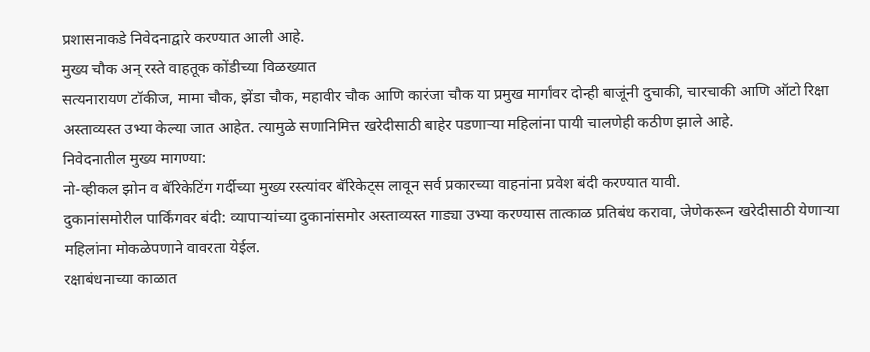प्रशासनाकडे निवेदनाद्वारे करण्यात आली आहे.
मुख्य चौक अन् रस्ते वाहतूक कोंडीच्या विळख्यात
सत्यनारायण टॉकीज, मामा चौक, झेंडा चौक, महावीर चौक आणि कारंजा चौक या प्रमुख मार्गांवर दोन्ही बाजूंनी दुचाकी, चारचाकी आणि ऑटो रिक्षा अस्ताव्यस्त उभ्या केल्या जात आहेत. त्यामुळे सणानिमित्त खरेदीसाठी बाहेर पडणाऱ्या महिलांना पायी चालणेही कठीण झाले आहे.
निवेदनातील मुख्य मागण्या:
नो-व्हीकल झोन व बॅरिकेटिंग गर्दीच्या मुख्य रस्त्यांवर बॅरिकेट्स लावून सर्व प्रकारच्या वाहनांना प्रवेश बंदी करण्यात यावी.
दुकानांसमोरील पार्किंगवर बंदी: व्यापाऱ्यांच्या दुकानांसमोर अस्ताव्यस्त गाड्या उभ्या करण्यास तात्काळ प्रतिबंध करावा, जेणेकरून खरेदीसाठी येणाऱ्या महिलांना मोकळेपणाने वावरता येईल.
रक्षाबंधनाच्या काळात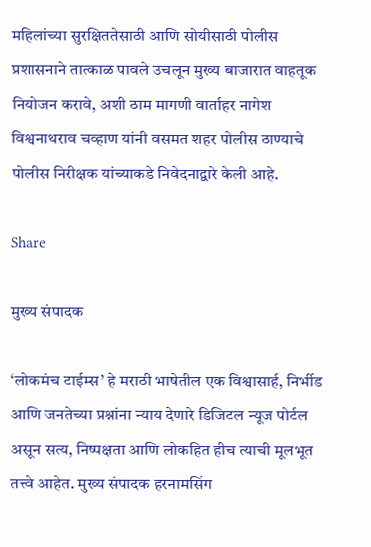महिलांच्या सुरक्षिततेसाठी आणि सोयीसाठी पोलीस प्रशासनाने तात्काळ पावले उचलून मुख्य बाजारात वाहतूक नियोजन करावे, अशी ठाम मागणी वार्ताहर नागेश विश्वनाथराव चव्हाण यांनी वसमत शहर पोलीस ठाण्याचे पोलीस निरीक्षक यांच्याकडे निवेदनाद्वारे केली आहे.

Share

मुख्य संपादक

‘लोकमंच टाईम्स’ हे मराठी भाषेतील एक विश्वासार्ह, निर्भीड आणि जनतेच्या प्रश्नांना न्याय देणारे डिजिटल न्यूज पोर्टल असून सत्य, निष्पक्षता आणि लोकहित हीच त्याची मूलभूत तत्त्वे आहेत. मुख्य संपादक हरनामसिंग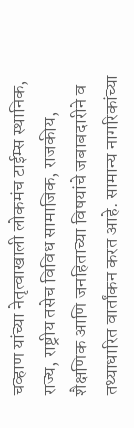चव्हाण यांच्या नेतृत्वाखाली लोकमंच टाईम्स स्थानिक, राज्य, राष्ट्रीय तसेच विविध सामाजिक, राजकीय, शैक्षणिक आणि जनहिताच्या विषयांचे जबाबदारीने व तथ्याधारित वार्तांकन करत आहे. सामान्य नागरिकांच्या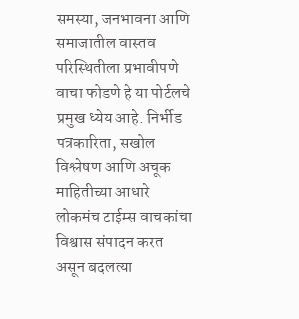समस्या, जनभावना आणि समाजातील वास्तव परिस्थितीला प्रभावीपणे वाचा फोडणे हे या पोर्टलचे प्रमुख ध्येय आहे. निर्भीड पत्रकारिता, सखोल विश्लेषण आणि अचूक माहितीच्या आधारे लोकमंच टाईम्स वाचकांचा विश्वास संपादन करत असून बदलत्या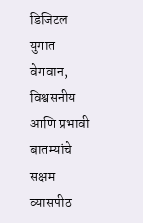डिजिटल युगात वेगवान, विश्वसनीय आणि प्रभावी बातम्यांचे सक्षम व्यासपीठ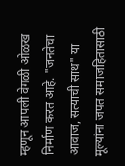म्हणून आपली वेगळी ओळख निर्माण करत आहे. "जनतेचा आवाज, सत्याची साथ" या मूल्यांना जपत समाजहितासाठी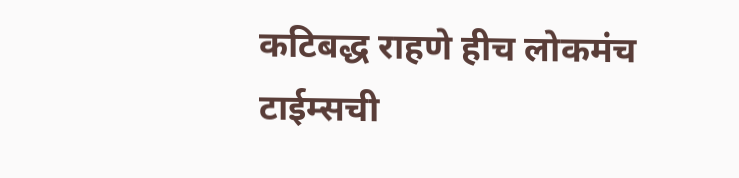कटिबद्ध राहणे हीच लोकमंच टाईम्सची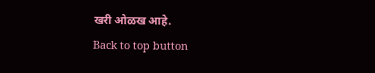खरी ओळख आहे.
Back to top button